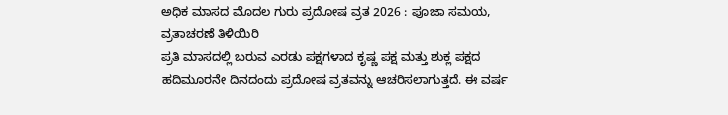ಅಧಿಕ ಮಾಸದ ಮೊದಲ ಗುರು ಪ್ರದೋಷ ವ್ರತ 2026 : ಪೂಜಾ ಸಮಯ, ವ್ರತಾಚರಣೆ ತಿಳಿಯಿರಿ
ಪ್ರತಿ ಮಾಸದಲ್ಲಿ ಬರುವ ಎರಡು ಪಕ್ಷಗಳಾದ ಕೃಷ್ಣ ಪಕ್ಷ ಮತ್ತು ಶುಕ್ಲ ಪಕ್ಷದ ಹದಿಮೂರನೇ ದಿನದಂದು ಪ್ರದೋಷ ವ್ರತವನ್ನು ಆಚರಿಸಲಾಗುತ್ತದೆ. ಈ ವರ್ಷ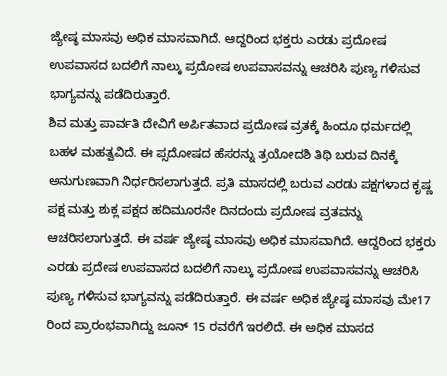ಜ್ಯೇಷ್ಠ ಮಾಸವು ಅಧಿಕ ಮಾಸವಾಗಿದೆ. ಆದ್ದರಿಂದ ಭಕ್ತರು ಎರಡು ಪ್ರದೋಷ ಉಪವಾಸದ ಬದಲಿಗೆ ನಾಲ್ಕು ಪ್ರದೋಷ ಉಪವಾಸವನ್ನು ಆಚರಿಸಿ ಪುಣ್ಯ ಗಳಿಸುವ ಭಾಗ್ಯವನ್ನು ಪಡೆದಿರುತ್ತಾರೆ.
ಶಿವ ಮತ್ತು ಪಾರ್ವತಿ ದೇವಿಗೆ ಅರ್ಪಿತವಾದ ಪ್ರದೋಷ ವ್ರತಕ್ಕೆ ಹಿಂದೂ ಧರ್ಮದಲ್ಲಿ ಬಹಳ ಮಹತ್ವವಿದೆ. ಈ ಪ್ಸದೋಷದ ಹೆಸರನ್ನು ತ್ರಯೋದಶಿ ತಿಥಿ ಬರುವ ದಿನಕ್ಕೆ ಅನುಗುಣವಾಗಿ ನಿರ್ಧರಿಸಲಾಗುತ್ತದೆ. ಪ್ರತಿ ಮಾಸದಲ್ಲಿ ಬರುವ ಎರಡು ಪಕ್ಷಗಳಾದ ಕೃಷ್ಣ ಪಕ್ಷ ಮತ್ತು ಶುಕ್ಲ ಪಕ್ಷದ ಹದಿಮೂರನೇ ದಿನದಂದು ಪ್ರದೋಷ ವ್ರತವನ್ನು ಆಚರಿಸಲಾಗುತ್ತದೆ. ಈ ವರ್ಷ ಜ್ಯೇಷ್ಠ ಮಾಸವು ಅಧಿಕ ಮಾಸವಾಗಿದೆ. ಆದ್ದರಿಂದ ಭಕ್ತರು ಎರಡು ಪ್ರದೇಷ ಉಪವಾಸದ ಬದಲಿಗೆ ನಾಲ್ಕು ಪ್ರದೋಷ ಉಪವಾಸವನ್ನು ಆಚರಿಸಿ ಪುಣ್ಯ ಗಳಿಸುವ ಭಾಗ್ಯವನ್ನು ಪಡೆದಿರುತ್ತಾರೆ. ಈ ವರ್ಷ ಅಧಿಕ ಜ್ಯೇಷ್ಠ ಮಾಸವು ಮೇ17 ರಿಂದ ಪ್ರಾರಂಭವಾಗಿದ್ದು ಜೂನ್ 15 ರವರೆಗೆ ಇರಲಿದೆ. ಈ ಅಧಿಕ ಮಾಸದ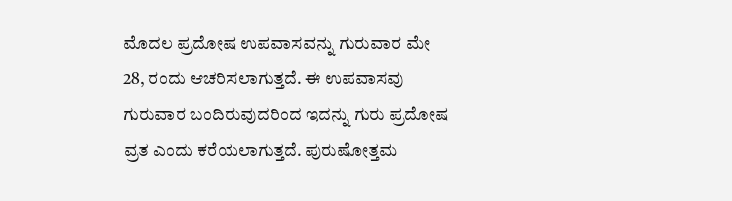ಮೊದಲ ಪ್ರದೋಷ ಉಪವಾಸವನ್ನು ಗುರುವಾರ ಮೇ 28, ರಂದು ಆಚರಿಸಲಾಗುತ್ತದೆ. ಈ ಉಪವಾಸವು ಗುರುವಾರ ಬಂದಿರುವುದರಿಂದ ಇದನ್ನು ಗುರು ಪ್ರದೋಷ ವ್ರತ ಎಂದು ಕರೆಯಲಾಗುತ್ತದೆ. ಪುರುಷೋತ್ತಮ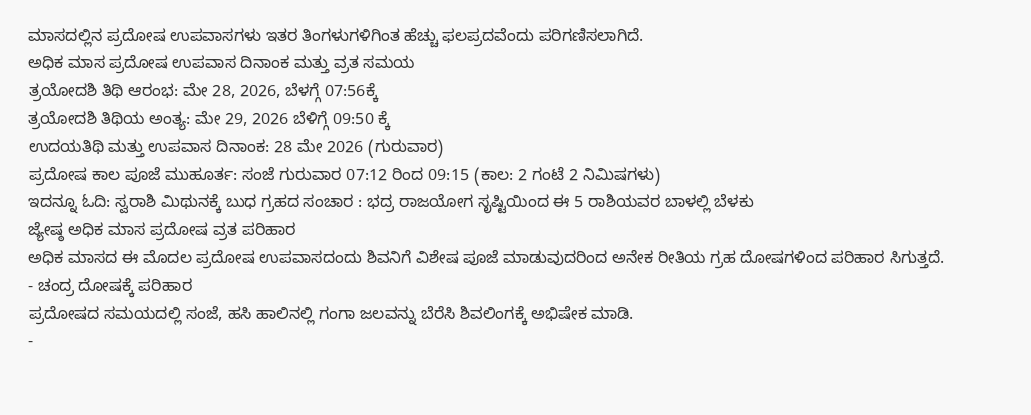ಮಾಸದಲ್ಲಿನ ಪ್ರದೋಷ ಉಪವಾಸಗಳು ಇತರ ತಿಂಗಳುಗಳಿಗಿಂತ ಹೆಚ್ಚು ಫಲಪ್ರದವೆಂದು ಪರಿಗಣಿಸಲಾಗಿದೆ.
ಅಧಿಕ ಮಾಸ ಪ್ರದೋಷ ಉಪವಾಸ ದಿನಾಂಕ ಮತ್ತು ವ್ರತ ಸಮಯ
ತ್ರಯೋದಶಿ ತಿಥಿ ಆರಂಭ: ಮೇ 28, 2026, ಬೆಳಗ್ಗೆ 07:56ಕ್ಕೆ
ತ್ರಯೋದಶಿ ತಿಥಿಯ ಅಂತ್ಯ: ಮೇ 29, 2026 ಬೆಳಿಗ್ಗೆ 09:50 ಕ್ಕೆ
ಉದಯತಿಥಿ ಮತ್ತು ಉಪವಾಸ ದಿನಾಂಕ: 28 ಮೇ 2026 (ಗುರುವಾರ)
ಪ್ರದೋಷ ಕಾಲ ಪೂಜೆ ಮುಹೂರ್ತ: ಸಂಜೆ ಗುರುವಾರ 07:12 ರಿಂದ 09:15 (ಕಾಲ: 2 ಗಂಟೆ 2 ನಿಮಿಷಗಳು)
ಇದನ್ನೂ ಓದಿ: ಸ್ವರಾಶಿ ಮಿಥುನಕ್ಕೆ ಬುಧ ಗ್ರಹದ ಸಂಚಾರ : ಭದ್ರ ರಾಜಯೋಗ ಸೃಷ್ಟಿಯಿಂದ ಈ 5 ರಾಶಿಯವರ ಬಾಳಲ್ಲಿ ಬೆಳಕು
ಜ್ಯೇಷ್ಠ ಅಧಿಕ ಮಾಸ ಪ್ರದೋಷ ವ್ರತ ಪರಿಹಾರ
ಅಧಿಕ ಮಾಸದ ಈ ಮೊದಲ ಪ್ರದೋಷ ಉಪವಾಸದಂದು ಶಿವನಿಗೆ ವಿಶೇಷ ಪೂಜೆ ಮಾಡುವುದರಿಂದ ಅನೇಕ ರೀತಿಯ ಗ್ರಹ ದೋಷಗಳಿಂದ ಪರಿಹಾರ ಸಿಗುತ್ತದೆ.
- ಚಂದ್ರ ದೋಷಕ್ಕೆ ಪರಿಹಾರ
ಪ್ರದೋಷದ ಸಮಯದಲ್ಲಿ ಸಂಜೆ, ಹಸಿ ಹಾಲಿನಲ್ಲಿ ಗಂಗಾ ಜಲವನ್ನು ಬೆರೆಸಿ ಶಿವಲಿಂಗಕ್ಕೆ ಅಭಿಷೇಕ ಮಾಡಿ.
-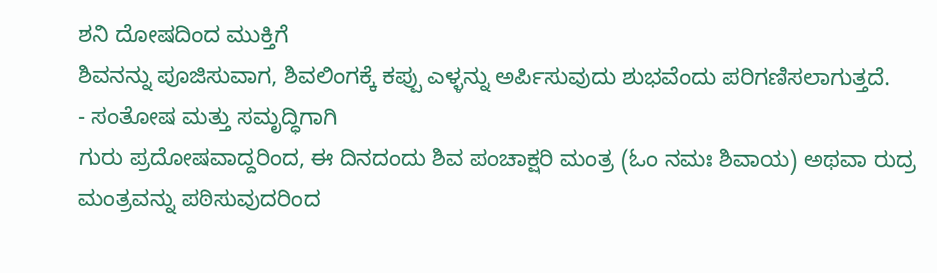ಶನಿ ದೋಷದಿಂದ ಮುಕ್ತಿಗೆ
ಶಿವನನ್ನು ಪೂಜಿಸುವಾಗ, ಶಿವಲಿಂಗಕ್ಕೆ ಕಪ್ಪು ಎಳ್ಳನ್ನು ಅರ್ಪಿಸುವುದು ಶುಭವೆಂದು ಪರಿಗಣಿಸಲಾಗುತ್ತದೆ.
- ಸಂತೋಷ ಮತ್ತು ಸಮೃದ್ಧಿಗಾಗಿ
ಗುರು ಪ್ರದೋಷವಾದ್ದರಿಂದ, ಈ ದಿನದಂದು ಶಿವ ಪಂಚಾಕ್ಷರಿ ಮಂತ್ರ (ಓಂ ನಮಃ ಶಿವಾಯ) ಅಥವಾ ರುದ್ರ ಮಂತ್ರವನ್ನು ಪಠಿಸುವುದರಿಂದ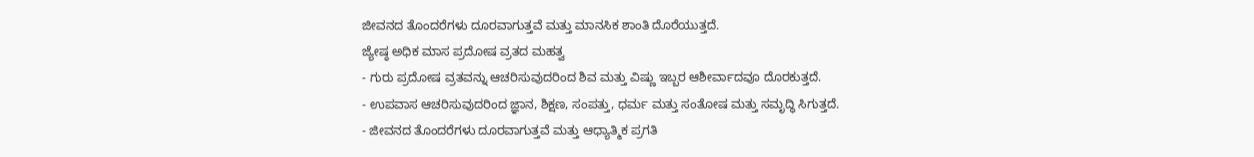ಜೀವನದ ತೊಂದರೆಗಳು ದೂರವಾಗುತ್ತವೆ ಮತ್ತು ಮಾನಸಿಕ ಶಾಂತಿ ದೊರೆಯುತ್ತದೆ.
ಜ್ಯೇಷ್ಠ ಅಧಿಕ ಮಾಸ ಪ್ರದೋಷ ವ್ರತದ ಮಹತ್ವ
- ಗುರು ಪ್ರದೋಷ ವ್ರತವನ್ನು ಆಚರಿಸುವುದರಿಂದ ಶಿವ ಮತ್ತು ವಿಷ್ಣು ಇಬ್ಬರ ಆಶೀರ್ವಾದವೂ ದೊರಕುತ್ತದೆ.
- ಉಪವಾಸ ಆಚರಿಸುವುದರಿಂದ ಜ್ಞಾನ, ಶಿಕ್ಷಣ, ಸಂಪತ್ತು, ಧರ್ಮ ಮತ್ತು ಸಂತೋಷ ಮತ್ತು ಸಮೃದ್ಧಿ ಸಿಗುತ್ತದೆ.
- ಜೀವನದ ತೊಂದರೆಗಳು ದೂರವಾಗುತ್ತವೆ ಮತ್ತು ಆಧ್ಯಾತ್ಮಿಕ ಪ್ರಗತಿ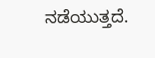ನಡೆಯುತ್ತದೆ.